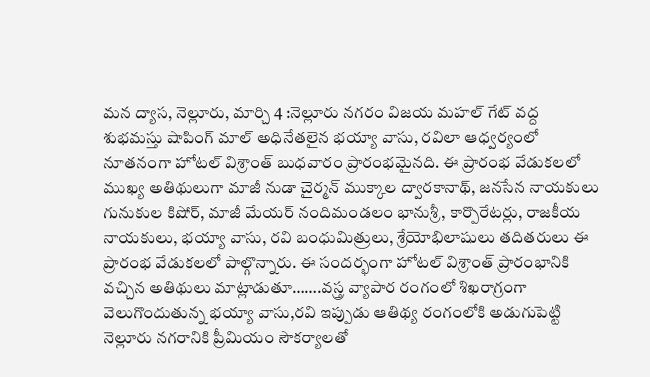మన ద్యాస, నెల్లూరు, మార్చి 4 :నెల్లూరు నగరం విజయ మహల్ గేట్ వద్ద శుభమస్తు షాపింగ్ మాల్ అధినేతలైన భయ్యా వాసు, రవిలా ఆధ్వర్యంలో నూతనంగా హోటల్ విశ్రాంత్ బుధవారం ప్రారంభమైనది. ఈ ప్రారంభ వేడుకలలో ముఖ్య అతిథులుగా మాజీ నుడా చైర్మన్ ముక్కాల ద్వారకానాథ్, జనసేన నాయకులు గునుకుల కిషోర్, మాజీ మేయర్ నందిమండలం భానుశ్రీ, కార్పొరేటర్లు, రాజకీయ నాయకులు, భయ్యా వాసు, రవి బంధుమిత్రులు, శ్రేయోభిలాషులు తదితరులు ఈ ప్రారంభ వేడుకలలో పాల్గొన్నారు. ఈ సందర్భంగా హోటల్ విశ్రాంత్ ప్రారంభానికి వచ్చిన అతిథులు మాట్లాడుతూ…….వస్త్ర వ్యాపార రంగంలో శిఖరాగ్రంగా వెలుగొందుతున్న భయ్యా వాసు,రవి ఇప్పుడు ఆతిథ్య రంగంలోకి అడుగుపెట్టి నెల్లూరు నగరానికి ప్రీమియం సౌకర్యాలతో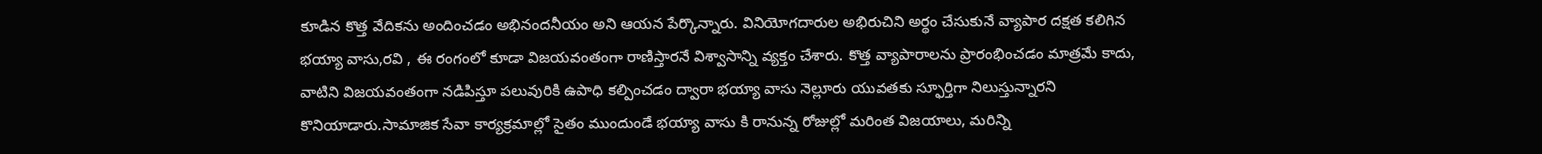కూడిన కొత్త వేదికను అందించడం అభినందనీయం అని ఆయన పేర్కొన్నారు. వినియోగదారుల అభిరుచిని అర్థం చేసుకునే వ్యాపార దక్షత కలిగిన భయ్యా వాసు,రవి , ఈ రంగంలో కూడా విజయవంతంగా రాణిస్తారనే విశ్వాసాన్ని వ్యక్తం చేశారు. కొత్త వ్యాపారాలను ప్రారంభించడం మాత్రమే కాదు, వాటిని విజయవంతంగా నడిపిస్తూ పలువురికి ఉపాధి కల్పించడం ద్వారా భయ్యా వాసు నెల్లూరు యువతకు స్ఫూర్తిగా నిలుస్తున్నారని కొనియాడారు.సామాజిక సేవా కార్యక్రమాల్లో సైతం ముందుండే భయ్యా వాసు కి రానున్న రోజుల్లో మరింత విజయాలు, మరిన్ని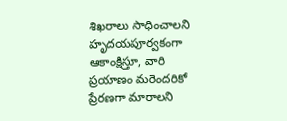శిఖరాలు సాధించాలని హృదయపూర్వకంగా ఆకాంక్షిస్తూ, వారి ప్రయాణం మరెందరికో ప్రేరణగా మారాలని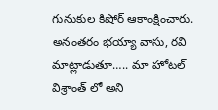గునుకుల కిషోర్ ఆకాంక్షించారు. అనంతరం భయ్యా వాసు, రవి మాట్లాడుతూ….. మా హోటల్ విశ్రాంత్ లో అని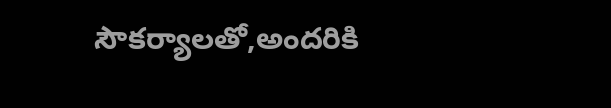సౌకర్యాలతో,అందరికి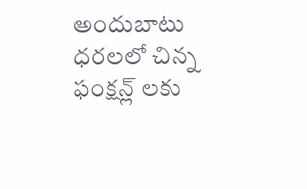అందుబాటు ధరలలో చిన్న ఫంక్షన్ల్ లకు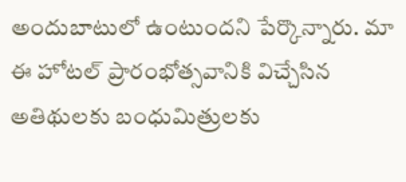అందుబాటులో ఉంటుందని పేర్కొన్నారు. మా ఈ హోటల్ ప్రారంభోత్సవానికి విచ్చేసిన అతిథులకు బంధుమిత్రులకు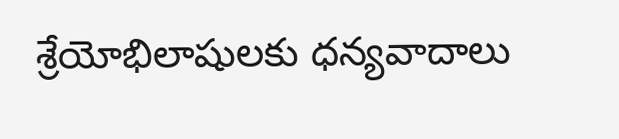శ్రేయోభిలాషులకు ధన్యవాదాలు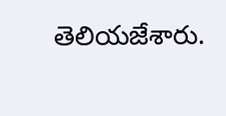తెలియజేశారు.